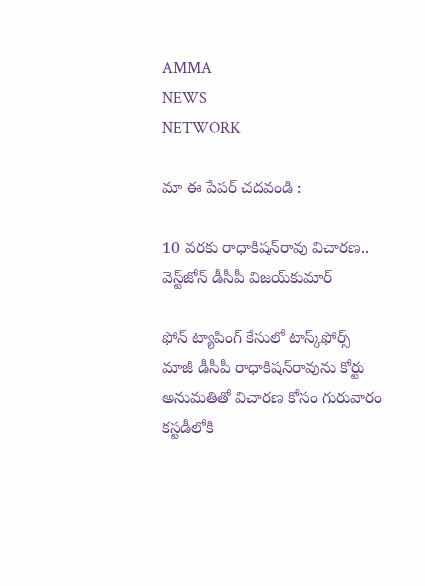AMMA
NEWS
NETWORK

మా ఈ పేపర్ చదవండి :

10 వరకు రాధాకిషన్‌రావు విచారణ.. వెస్ట్‌జోన్‌ డీసీపీ విజయ్‌కుమార్‌

ఫోన్‌ ట్యాపింగ్‌ కేసులో టాస్క్‌ఫోర్స్‌ మాజీ డీసీపీ రాధాకిషన్‌రావును కోర్టు అనుమతితో విచారణ కోసం గురువారం కస్టడీలోకి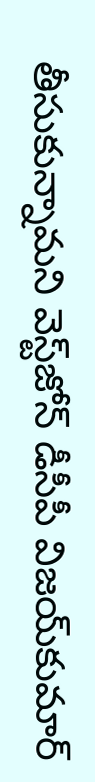తీసుకున్నామని వెస్ట్‌జోన్‌ డీసీపీ విజయ్‌కుమార్‌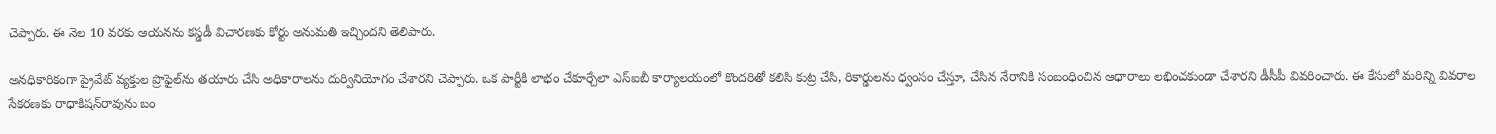చెప్పారు. ఈ నెల 10 వరకు ఆయనను కస్డడీ విచారణకు కోర్టు అనుమతి ఇచ్చిందని తెలిపారు.

అనధికారికంగా ప్రైవేట్‌ వ్యక్తుల ప్రొఫైల్‌ను తయారు చేసి అధికారాలను దుర్వినియోగం చేశారని చెప్పారు. ఒక పార్టీకి లాభం చేకూర్చేలా ఎస్‌ఐబీ కార్యాలయంలో కొందరితో కలిసి కుట్ర చేసి, రికార్డులను ధ్వంసం చేస్తూ, చేసిన నేరానికి సంబంధించిన ఆధారాలు లభించకుండా చేశారని డీసీపీ వివరించారు. ఈ కేసులో మరిన్ని వివరాల సేకరణకు రాధాకిషన్‌రావును బం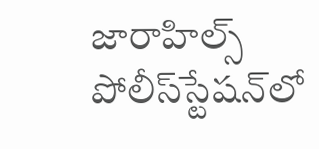జారాహిల్స్‌ పోలీస్‌స్టేషన్‌లో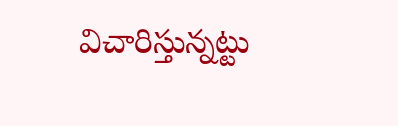విచారిస్తున్నట్టు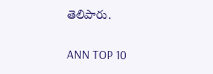తెలిపారు.

ANN TOP 10